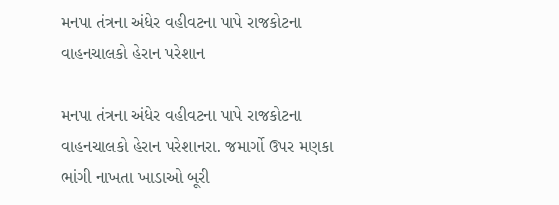મનપા તંત્રના અંધેર વહીવટના પાપે રાજકોટના વાહનચાલકો હેરાન પરેશાન

મનપા તંત્રના અંધેર વહીવટના પાપે રાજકોટના વાહનચાલકો હેરાન પરેશાનરા. જમાર્ગો ઉપર મણકા ભાંગી નાખતા ખાડાઓ બૂરી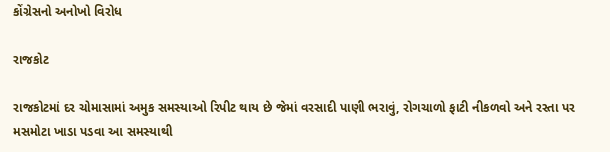કોંગ્રેસનો અનોખો વિરોધ

રાજકોટ

રાજકોટમાં દર ચોમાસામાં અમુક સમસ્યાઓ રિપીટ થાય છે જેમાં વરસાદી પાણી ભરાવું, રોગચાળો ફાટી નીકળવો અને રસ્તા પર મસમોટા ખાડા પડવા આ સમસ્યાથી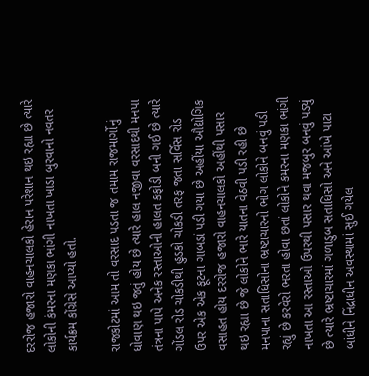દરરોજ હજારો વાહનચાલકો હેરાન પરેશાન થઇ રહ્યા છે ત્યારે લોકોની કંમરના મણકા ભાંગી નાખતા ખાડા બુરવાનો નવતર કાર્યક્રમ કોંગ્રેસે આપ્યો હતો.

રાજકોટમાં આમ તો વરસાદ પડતા જ તમામ રાજમાર્ગોનું ધોવાણ થઇ જતું હોય છે ત્યારે હાલ નજીવા વરસાદથી મનપા તંત્રના પાપે અનેક રસ્તાઓની હાલત કફોડી બની ગઈ છે ત્યારે ગોંડલ રોડ ચોકડીથી હુડકો ચોકડી તરફ જતા સર્વિસ રોડ ઉપર એક એક ફૂટના ગાબડાં પડી ગયા છે અહીંયા ઔદ્યોગિક વસાહત હોય દરરોજ હજારો વાહનચાલકો અહીંથી પસાર થઇ રહ્યા છે જે લોકોને ભારે યાતના વેઠવી પડી રહી છે મનપાના સતાધિસોના ભ્રષ્ટાચારનો ભોગ લોકોને બનવું પડી રહ્યું છે કરવેરો ભરતા હોવા છતાં લોકોને કમરના મણકા ભાંગી નાખતા આ રસ્તાઓ ઉપરથી પસાર થવા મજબુર બનવું પડ્યું છે ત્યારે ભ્રષ્ટાચારમાં ગળાડુબ સતાધિસો અને આંખે પાટા બાંધીને નિંદ્રાધીન અવસ્થામાં સુઈ ગયેલ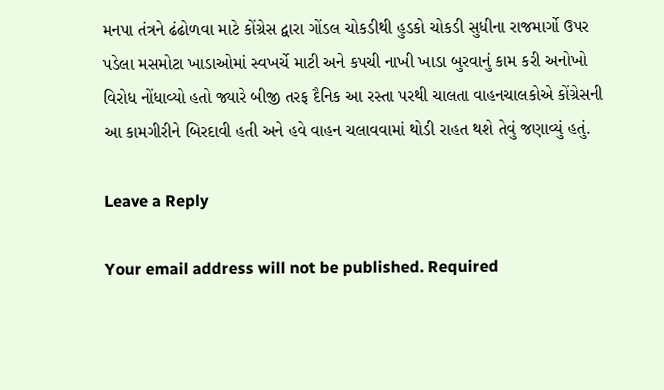મનપા તંત્રને ઢંઢોળવા માટે કોંગ્રેસ દ્વારા ગોંડલ ચોકડીથી હુડકો ચોકડી સુધીના રાજમાર્ગો ઉપર પડેલા મસમોટા ખાડાઓમાં સ્વખર્ચે માટી અને કપચી નાખી ખાડા બુરવાનું કામ કરી અનોખો વિરોધ નોંધાવ્યો હતો જ્યારે બીજી તરફ દૈનિક આ રસ્તા પરથી ચાલતા વાહનચાલકોએ કોંગ્રેસની આ કામગીરીને બિરદાવી હતી અને હવે વાહન ચલાવવામાં થોડી રાહત થશે તેવું જણાવ્યું હતું.

Leave a Reply

Your email address will not be published. Required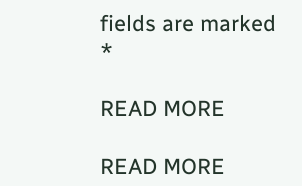fields are marked *

READ MORE

READ MORE